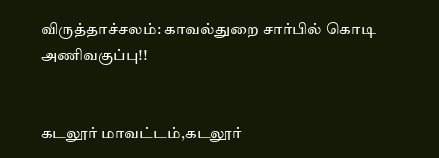விருத்தாச்சலம்: காவல்துறை சார்பில் கொடி அணிவகுப்பு!!


கடலூர் மாவட்டம்,கடலூர்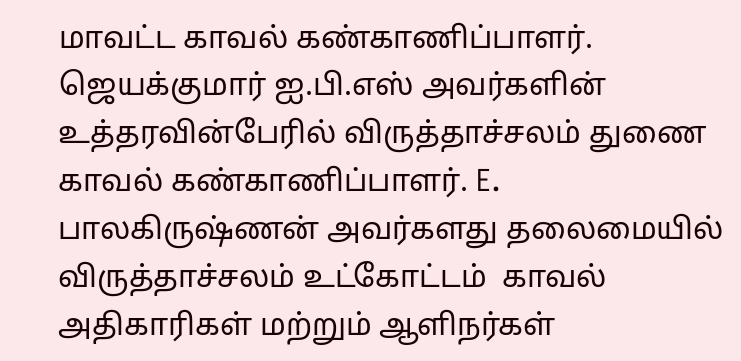மாவட்ட காவல் கண்காணிப்பாளர். ஜெயக்குமார் ஐ.பி.எஸ் அவர்களின் உத்தரவின்பேரில் விருத்தாச்சலம் துணை காவல் கண்காணிப்பாளர். E. பாலகிருஷ்ணன் அவர்களது தலைமையில் விருத்தாச்சலம் உட்கோட்டம்  காவல் அதிகாரிகள் மற்றும் ஆளிநர்கள்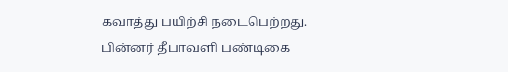கவாத்து பயிற்சி நடைபெற்றது. பின்னர் தீபாவளி பண்டிகை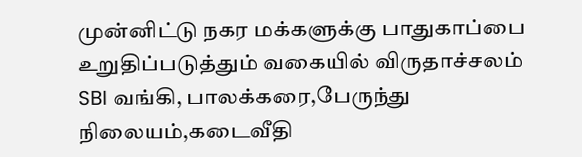முன்னிட்டு நகர மக்களுக்கு பாதுகாப்பை உறுதிப்படுத்தும் வகையில் விருதாச்சலம்  SBI வங்கி, பாலக்கரை,பேருந்து நிலையம்,கடைவீதி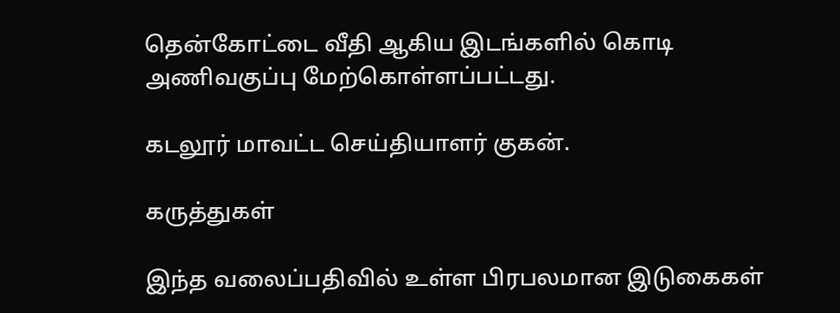தென்கோட்டை வீதி ஆகிய இடங்களில் கொடி அணிவகுப்பு மேற்கொள்ளப்பட்டது.

கடலூர் மாவட்ட செய்தியாளர் குகன்.

கருத்துகள்

இந்த வலைப்பதிவில் உள்ள பிரபலமான இடுகைகள்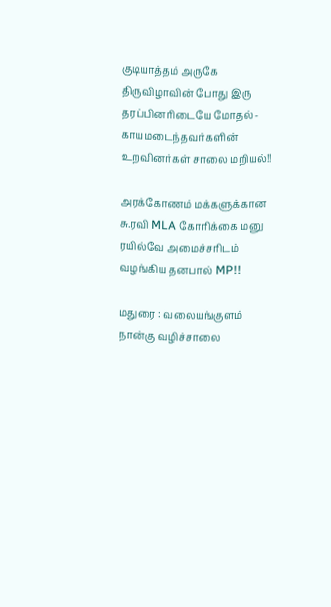குடியாத்தம் அருகே திருவிழாவின் போது இரு தரப்பினரிடையே மோதல்- காயமடைந்தவர்களின் உறவினர்கள் சாலை மறியல்!!

அரக்கோணம் மக்களுக்கான சு.ரவி MLA கோரிக்கை மனு ரயில்வே அமைச்சரிடம் வழங்கிய தனபால் MP!!

மதுரை : வலையங்குளம் நான்கு வழிச்சாலை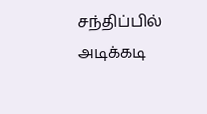சந்திப்பில் அடிக்கடி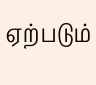ஏற்படும்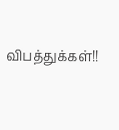விபத்துக்கள்!!